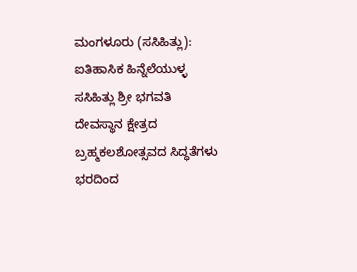ಮಂಗಳೂರು (ಸಸಿಹಿತ್ಲು): ಐತಿಹಾಸಿಕ ಹಿನ್ನೆಲೆಯುಳ್ಳ ಸಸಿಹಿತ್ಲು ಶ್ರೀ ಭಗವತಿ ದೇವಸ್ಥಾನ ಕ್ಷೇತ್ರದ ಬ್ರಹ್ಮಕಲಶೋತ್ಸವದ ಸಿದ್ಧತೆಗಳು ಭರದಿಂದ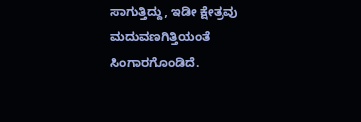ಸಾಗುತ್ತಿದ್ದು, ಇಡೀ ಕ್ಷೇತ್ರವು ಮದುವಣಗಿತ್ತಿಯಂತೆ ಸಿಂಗಾರಗೊಂಡಿದೆ.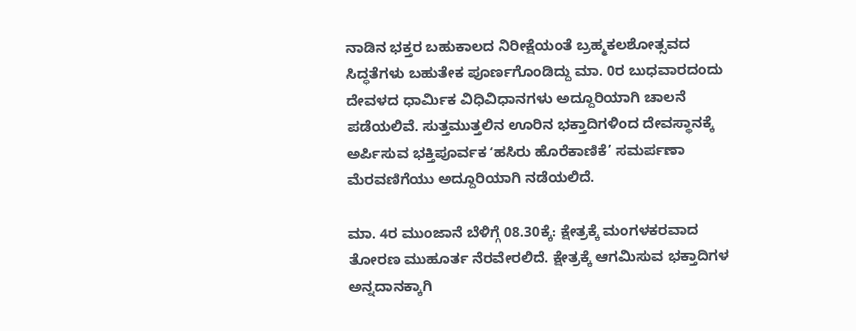ನಾಡಿನ ಭಕ್ತರ ಬಹುಕಾಲದ ನಿರೀಕ್ಷೆಯಂತೆ ಬ್ರಹ್ಮಕಲಶೋತ್ಸವದ ಸಿದ್ಧತೆಗಳು ಬಹುತೇಕ ಪೂರ್ಣಗೊಂಡಿದ್ದು ಮಾ. 0ರ ಬುಧವಾರದಂದು ದೇವಳದ ಧಾರ್ಮಿಕ ವಿಧಿವಿಧಾನಗಳು ಅದ್ದೂರಿಯಾಗಿ ಚಾಲನೆ ಪಡೆಯಲಿವೆ. ಸುತ್ತಮುತ್ತಲಿನ ಊರಿನ ಭಕ್ತಾದಿಗಳಿಂದ ದೇವಸ್ಥಾನಕ್ಕೆ ಅರ್ಪಿಸುವ ಭಕ್ತಿಪೂರ್ವಕ ʻಹಸಿರು ಹೊರೆಕಾಣಿಕೆ’ ಸಮರ್ಪಣಾ ಮೆರವಣಿಗೆಯು ಅದ್ದೂರಿಯಾಗಿ ನಡೆಯಲಿದೆ.

ಮಾ. 4ರ ಮುಂಜಾನೆ ಬೆಳಿಗ್ಗೆ 08.30ಕ್ಕೆ: ಕ್ಷೇತ್ರಕ್ಕೆ ಮಂಗಳಕರವಾದ ತೋರಣ ಮುಹೂರ್ತ ನೆರವೇರಲಿದೆ. ಕ್ಷೇತ್ರಕ್ಕೆ ಆಗಮಿಸುವ ಭಕ್ತಾದಿಗಳ ಅನ್ನದಾನಕ್ಕಾಗಿ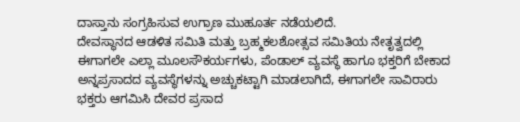ದಾಸ್ತಾನು ಸಂಗ್ರಹಿಸುವ ಉಗ್ರಾಣ ಮುಹೂರ್ತ ನಡೆಯಲಿದೆ.
ದೇವಸ್ಥಾನದ ಆಡಳಿತ ಸಮಿತಿ ಮತ್ತು ಬ್ರಹ್ಮಕಲಶೋತ್ಸವ ಸಮಿತಿಯ ನೇತೃತ್ವದಲ್ಲಿ ಈಗಾಗಲೇ ಎಲ್ಲಾ ಮೂಲಸೌಕರ್ಯಗಳು, ಪೆಂಡಾಲ್ ವ್ಯವಸ್ಥೆ ಹಾಗೂ ಭಕ್ತರಿಗೆ ಬೇಕಾದ ಅನ್ನಪ್ರಸಾದದ ವ್ಯವಸ್ಥೆಗಳನ್ನು ಅಚ್ಚುಕಟ್ಟಾಗಿ ಮಾಡಲಾಗಿದೆ, ಈಗಾಗಲೇ ಸಾವಿರಾರು ಭಕ್ತರು ಆಗಮಿಸಿ ದೇವರ ಪ್ರಸಾದ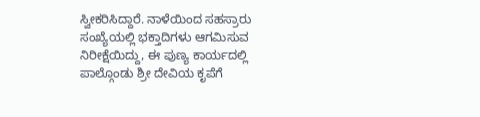ಸ್ವೀಕರಿಸಿದ್ದಾರೆ. ನಾಳೆಯಿಂದ ಸಹಸ್ರಾರು ಸಂಖ್ಯೆಯಲ್ಲಿ ಭಕ್ತಾದಿಗಳು ಆಗಮಿಸುವ ನಿರೀಕ್ಷೆಯಿದ್ದು, ಈ ಪುಣ್ಯ ಕಾರ್ಯದಲ್ಲಿ ಪಾಲ್ಗೊಂಡು ಶ್ರೀ ದೇವಿಯ ಕೃಪೆಗೆ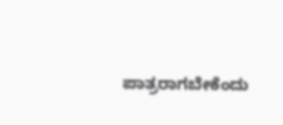ಪಾತ್ರರಾಗಬೇಕೆಂದು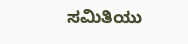ಸಮಿತಿಯು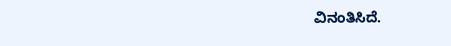ವಿನಂತಿಸಿದೆ.